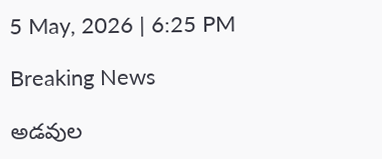5 May, 2026 | 6:25 PM

Breaking News

అడవుల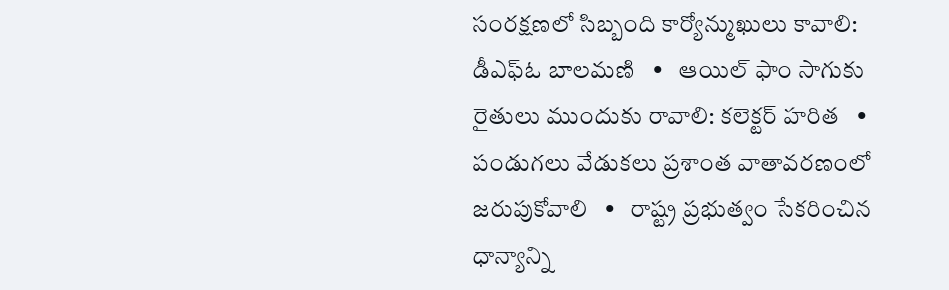సంరక్షణలో సిబ్బంది కార్యోన్ముఖులు కావాలి: డీఎఫ్ఓ బాలమణి   •   ఆయిల్ ఫాం సాగుకు రైతులు ముందుకు రావాలి: కలెక్టర్ హరిత   •   పండుగలు వేడుకలు ప్రశాంత వాతావరణంలో జరుపుకోవాలి   •   రాష్ట్ర ప్రభుత్వం సేకరించిన ధాన్యాన్ని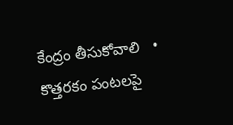కేంద్రం తీసుకోవాలి   •   కొత్తరకం పంటలపై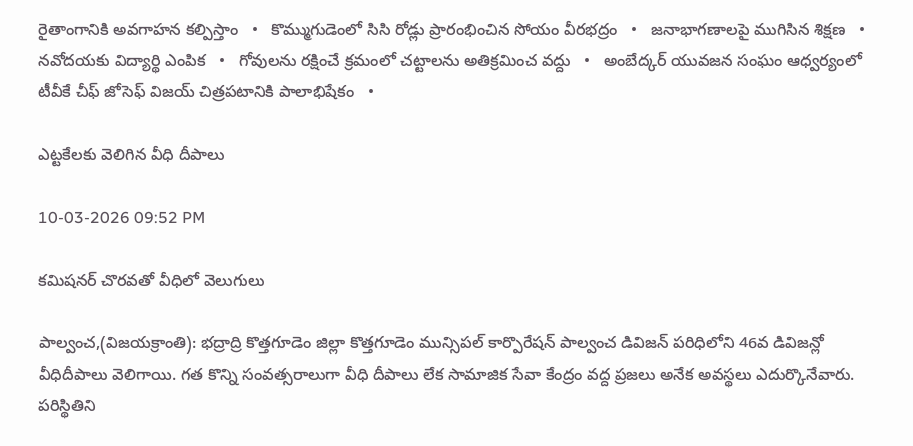రైతాంగానికి అవగాహన కల్పిస్తాం   •   కొమ్ముగుడెంలో సిసి రోడ్లు ప్రారంభించిన సోయం వీరభద్రం   •   జనాభాగణాలపై ముగిసిన శిక్షణ   •   నవోదయకు విద్యార్థి ఎంపిక   •   గోవులను రక్షించే క్రమంలో చట్టాలను అతిక్రమించ వద్దు   •   అంబేద్కర్ యువజన సంఘం ఆధ్వర్యంలో టీవీకే చీఫ్ జోసెఫ్ విజయ్ చిత్రపటానికి పాలాభిషేకం   •

ఎట్టకేలకు వెలిగిన వీధి దీపాలు

10-03-2026 09:52 PM

కమిషనర్ చొరవతో వీధిలో వెలుగులు

పాల్వంచ,(విజయక్రాంతి): భద్రాద్రి కొత్తగూడెం జిల్లా కొత్తగూడెం మున్సిపల్ కార్పొరేషన్ పాల్వంచ డివిజన్ పరిధిలోని 46వ డివిజన్లో వీధిదీపాలు వెలిగాయి. గత కొన్ని సంవత్సరాలుగా వీధి దీపాలు లేక సామాజిక సేవా కేంద్రం వద్ద ప్రజలు అనేక అవస్థలు ఎదుర్కొనేవారు. పరిస్థితిని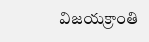విజయక్రాంతి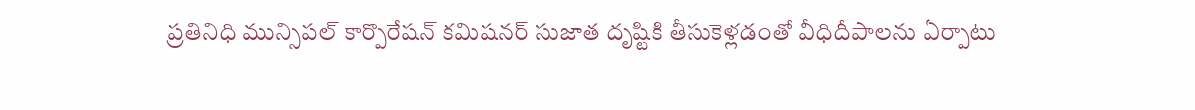ప్రతినిధి మున్సిపల్ కార్పొరేషన్ కమిషనర్ సుజాత దృష్టికి తీసుకెళ్లడంతో వీధిదీపాలను ఏర్పాటు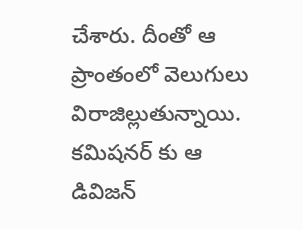చేశారు. దీంతో ఆ ప్రాంతంలో వెలుగులు విరాజిల్లుతున్నాయి. కమిషనర్ కు ఆ డివిజన్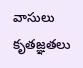వాసులు కృతజ్ఞతలు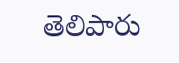తెలిపారు